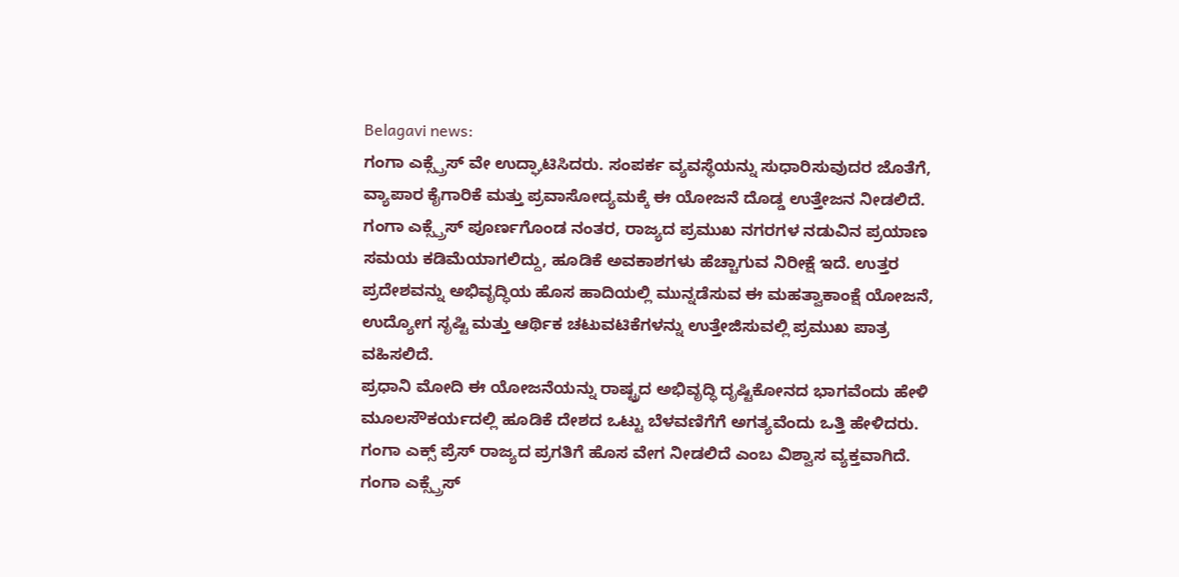Belagavi news:
ಗಂಗಾ ಎಕ್ಸ್ಪ್ರೆಸ್ ವೇ ಉದ್ಘಾಟಿಸಿದರು. ಸಂಪರ್ಕ ವ್ಯವಸ್ಥೆಯನ್ನು ಸುಧಾರಿಸುವುದರ ಜೊತೆಗೆ, ವ್ಯಾಪಾರ ಕೈಗಾರಿಕೆ ಮತ್ತು ಪ್ರವಾಸೋದ್ಯಮಕ್ಕೆ ಈ ಯೋಜನೆ ದೊಡ್ಡ ಉತ್ತೇಜನ ನೀಡಲಿದೆ.
ಗಂಗಾ ಎಕ್ಸ್ಪ್ರೆಸ್ ಪೂರ್ಣಗೊಂಡ ನಂತರ, ರಾಜ್ಯದ ಪ್ರಮುಖ ನಗರಗಳ ನಡುವಿನ ಪ್ರಯಾಣ ಸಮಯ ಕಡಿಮೆಯಾಗಲಿದ್ದು, ಹೂಡಿಕೆ ಅವಕಾಶಗಳು ಹೆಚ್ಚಾಗುವ ನಿರೀಕ್ಷೆ ಇದೆ. ಉತ್ತರ ಪ್ರದೇಶವನ್ನು ಅಭಿವೃದ್ಧಿಯ ಹೊಸ ಹಾದಿಯಲ್ಲಿ ಮುನ್ನಡೆಸುವ ಈ ಮಹತ್ವಾಕಾಂಕ್ಷೆ ಯೋಜನೆ, ಉದ್ಯೋಗ ಸೃಷ್ಟಿ ಮತ್ತು ಆರ್ಥಿಕ ಚಟುವಟಿಕೆಗಳನ್ನು ಉತ್ತೇಜಿಸುವಲ್ಲಿ ಪ್ರಮುಖ ಪಾತ್ರ ವಹಿಸಲಿದೆ.
ಪ್ರಧಾನಿ ಮೋದಿ ಈ ಯೋಜನೆಯನ್ನು ರಾಷ್ಟ್ರದ ಅಭಿವೃದ್ಧಿ ದೃಷ್ಟಿಕೋನದ ಭಾಗವೆಂದು ಹೇಳಿ ಮೂಲಸೌಕರ್ಯದಲ್ಲಿ ಹೂಡಿಕೆ ದೇಶದ ಒಟ್ಟು ಬೆಳವಣಿಗೆಗೆ ಅಗತ್ಯವೆಂದು ಒತ್ತಿ ಹೇಳಿದರು. ಗಂಗಾ ಎಕ್ಸ್ ಪ್ರೆಸ್ ರಾಜ್ಯದ ಪ್ರಗತಿಗೆ ಹೊಸ ವೇಗ ನೀಡಲಿದೆ ಎಂಬ ವಿಶ್ವಾಸ ವ್ಯಕ್ತವಾಗಿದೆ.
ಗಂಗಾ ಎಕ್ಸ್ಪ್ರೆಸ್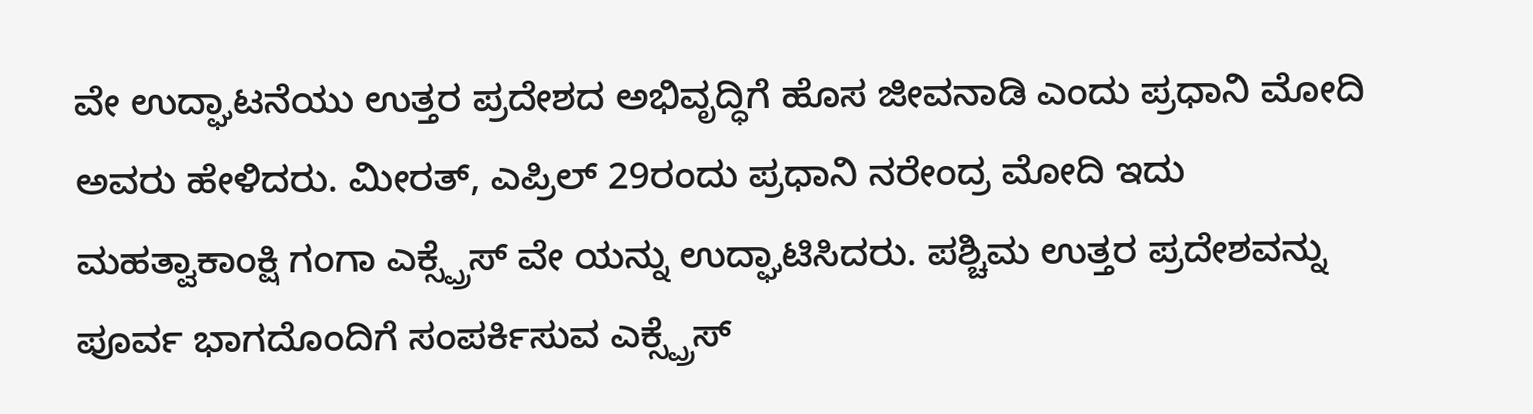ವೇ ಉದ್ಘಾಟನೆಯು ಉತ್ತರ ಪ್ರದೇಶದ ಅಭಿವೃದ್ಧಿಗೆ ಹೊಸ ಜೀವನಾಡಿ ಎಂದು ಪ್ರಧಾನಿ ಮೋದಿ ಅವರು ಹೇಳಿದರು. ಮೀರತ್, ಎಪ್ರಿಲ್ 29ರಂದು ಪ್ರಧಾನಿ ನರೇಂದ್ರ ಮೋದಿ ಇದು ಮಹತ್ವಾಕಾಂಕ್ಷಿ ಗಂಗಾ ಎಕ್ಸ್ಪ್ರೆಸ್ ವೇ ಯನ್ನು ಉದ್ಘಾಟಿಸಿದರು. ಪಶ್ಚಿಮ ಉತ್ತರ ಪ್ರದೇಶವನ್ನು ಪೂರ್ವ ಭಾಗದೊಂದಿಗೆ ಸಂಪರ್ಕಿಸುವ ಎಕ್ಸ್ಪ್ರೆಸ್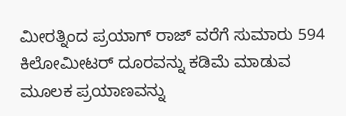ಮೀರತ್ನಿಂದ ಪ್ರಯಾಗ್ ರಾಜ್ ವರೆಗೆ ಸುಮಾರು 594 ಕಿಲೋಮೀಟರ್ ದೂರವನ್ನು ಕಡಿಮೆ ಮಾಡುವ ಮೂಲಕ ಪ್ರಯಾಣವನ್ನು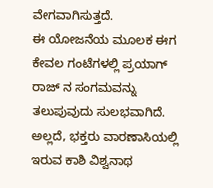ವೇಗವಾಗಿಸುತ್ತದೆ.
ಈ ಯೋಜನೆಯ ಮೂಲಕ ಈಗ ಕೇವಲ ಗಂಟೆಗಳಲ್ಲಿ ಪ್ರಯಾಗ್ ರಾಜ್ ನ ಸಂಗಮವನ್ನು ತಲುಪುವುದು ಸುಲಭವಾಗಿದೆ. ಅಲ್ಲದೆ, ಭಕ್ತರು ವಾರಣಾಸಿಯಲ್ಲಿ ಇರುವ ಕಾಶಿ ವಿಶ್ವನಾಥ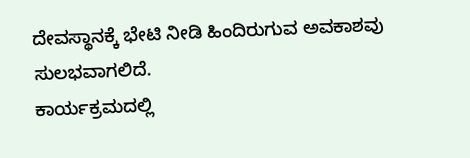ದೇವಸ್ಥಾನಕ್ಕೆ ಭೇಟಿ ನೀಡಿ ಹಿಂದಿರುಗುವ ಅವಕಾಶವು ಸುಲಭವಾಗಲಿದೆ.
ಕಾರ್ಯಕ್ರಮದಲ್ಲಿ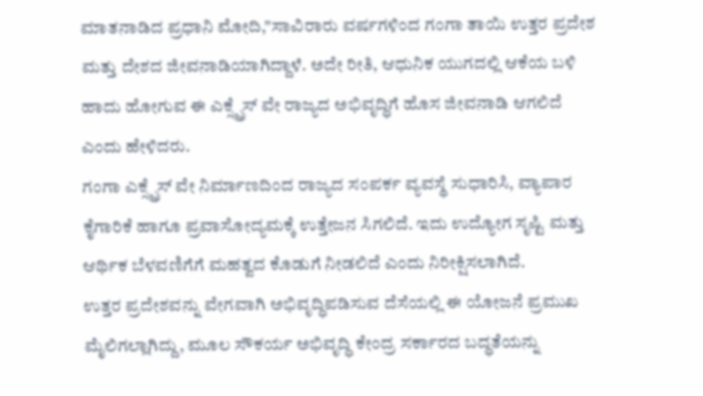ಮಾತನಾಡಿದ ಪ್ರಧಾನಿ ಮೋದಿ,"ಸಾವಿರಾರು ವರ್ಷಗಳಿಂದ ಗಂಗಾ ತಾಯಿ ಉತ್ತರ ಪ್ರದೇಶ ಮತ್ತು ದೇಶದ ಜೀವನಾಡಿಯಾಗಿದ್ದಾಳೆ. ಅದೇ ರೀತಿ, ಆಧುನಿಕ ಯುಗದಲ್ಲಿ ಆಕೆಯ ಬಳಿ ಹಾದು ಹೋಗುವ ಈ ಎಕ್ಸ್ಪ್ರೆಸ್ ವೇ ರಾಜ್ಯದ ಅಭಿವೃದ್ಧಿಗೆ ಹೊಸ ಜೀವನಾಡಿ ಆಗಲಿದೆ ಎಂದು ಹೇಳಿದರು.
ಗಂಗಾ ಎಕ್ಸ್ಪ್ರೆಸ್ ವೇ ನಿರ್ಮಾಣದಿಂದ ರಾಜ್ಯದ ಸಂಪರ್ಕ ವ್ಯವಸ್ಥೆ ಸುಧಾರಿಸಿ, ವ್ಯಾಪಾರ ಕೈಗಾರಿಕೆ ಹಾಗೂ ಪ್ರವಾಸೋದ್ಯಮಕ್ಕೆ ಉತ್ತೇಜನ ಸಿಗಲಿದೆ. ಇದು ಉದ್ಯೋಗ ಸೃಷ್ಟಿ ಮತ್ತು ಆರ್ಥಿಕ ಬೆಳವಣಿಗೆಗೆ ಮಹತ್ವದ ಕೊಡುಗೆ ನೀಡಲಿದೆ ಎಂದು ನಿರೀಕ್ಷಿಸಲಾಗಿದೆ.
ಉತ್ತರ ಪ್ರದೇಶವನ್ನು ವೇಗವಾಗಿ ಅಭಿವೃದ್ಧಿಪಡಿಸುವ ದೆಸೆಯಲ್ಲಿ ಈ ಯೋಜನೆ ಪ್ರಮುಖ ಮೈಲಿಗಲ್ಲಾಗಿದ್ದು, ಮೂಲ ಸೌಕರ್ಯ ಅಭಿವೃದ್ಧಿ ಕೇಂದ್ರ ಸರ್ಕಾರದ ಬದ್ಧತೆಯನ್ನು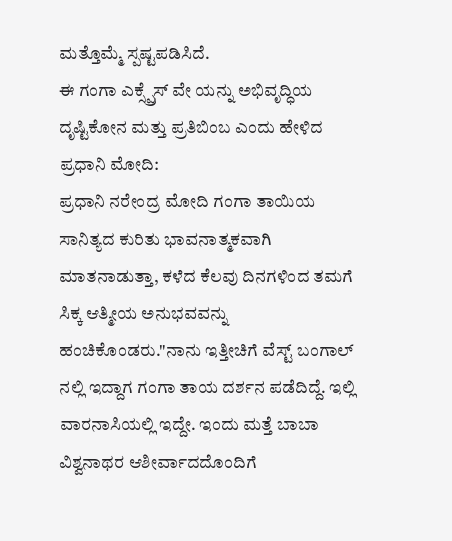ಮತ್ತೊಮ್ಮೆ ಸ್ಪಷ್ಟಪಡಿಸಿದೆ.
ಈ ಗಂಗಾ ಎಕ್ಸ್ಪ್ರೆಸ್ ವೇ ಯನ್ನು ಅಭಿವೃದ್ಧಿಯ ದೃಷ್ಟಿಕೋನ ಮತ್ತು ಪ್ರತಿಬಿಂಬ ಎಂದು ಹೇಳಿದ ಪ್ರಧಾನಿ ಮೋದಿ:
ಪ್ರಧಾನಿ ನರೇಂದ್ರ ಮೋದಿ ಗಂಗಾ ತಾಯಿಯ ಸಾನಿತ್ಯದ ಕುರಿತು ಭಾವನಾತ್ಮಕವಾಗಿ ಮಾತನಾಡುತ್ತಾ, ಕಳೆದ ಕೆಲವು ದಿನಗಳಿಂದ ತಮಗೆ ಸಿಕ್ಕ ಆತ್ಮೀಯ ಅನುಭವವನ್ನು ಹಂಚಿಕೊಂಡರು."ನಾನು ಇತ್ತೀಚಿಗೆ ವೆಸ್ಟ್ ಬಂಗಾಲ್ ನಲ್ಲಿ ಇದ್ದಾಗ ಗಂಗಾ ತಾಯ ದರ್ಶನ ಪಡೆದಿದ್ದೆ. ಇಲ್ಲಿ ವಾರನಾಸಿಯಲ್ಲಿ ಇದ್ದೇ. ಇಂದು ಮತ್ತೆ ಬಾಬಾ ವಿಶ್ವನಾಥರ ಆಶೀರ್ವಾದದೊಂದಿಗೆ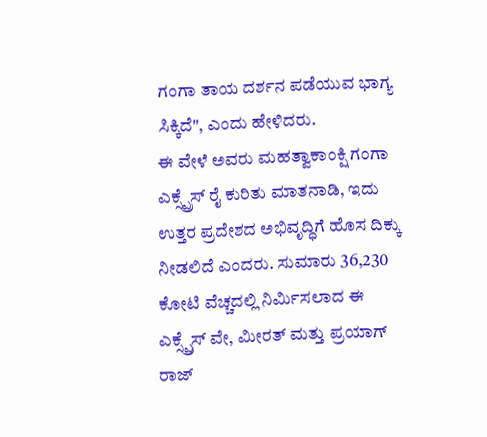ಗಂಗಾ ತಾಯ ದರ್ಶನ ಪಡೆಯುವ ಭಾಗ್ಯ ಸಿಕ್ಕಿದೆ", ಎಂದು ಹೇಳಿದರು.
ಈ ವೇಳೆ ಅವರು ಮಹತ್ವಾಕಾಂಕ್ಷಿ ಗಂಗಾ ಎಕ್ಸ್ಪ್ರೆಸ್ ರೈ ಕುರಿತು ಮಾತನಾಡಿ, ಇದು ಉತ್ತರ ಪ್ರದೇಶದ ಅಭಿವೃದ್ಧಿಗೆ ಹೊಸ ದಿಕ್ಕು ನೀಡಲಿದೆ ಎಂದರು. ಸುಮಾರು 36,230 ಕೋಟಿ ವೆಚ್ಚದಲ್ಲಿ ನಿರ್ಮಿಸಲಾದ ಈ ಎಕ್ಸ್ಪ್ರೆಸ್ ವೇ, ಮೀರತ್ ಮತ್ತು ಪ್ರಯಾಗ್ ರಾಜ್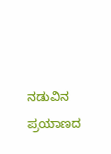ನಡುವಿನ ಪ್ರಯಾಣದ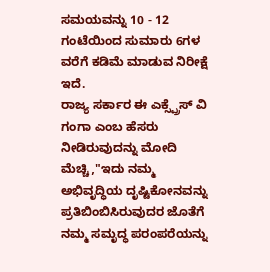ಸಮಯವನ್ನು 10 - 12 ಗಂಟೆಯಿಂದ ಸುಮಾರು 6ಗಳ ವರೆಗೆ ಕಡಿಮೆ ಮಾಡುವ ನಿರೀಕ್ಷೆ ಇದೆ.
ರಾಜ್ಯ ಸರ್ಕಾರ ಈ ಎಕ್ಸ್ಪ್ರೆಸ್ ವಿ ಗಂಗಾ ಎಂಬ ಹೆಸರು ನೀಡಿರುವುದನ್ನು ಮೋದಿ ಮೆಚ್ಚಿ,"ಇದು ನಮ್ಮ ಅಭಿವೃದ್ಧಿಯ ದೃಷ್ಟಿಕೋನವನ್ನು ಪ್ರತಿಬಿಂಬಿಸಿರುವುದರ ಜೊತೆಗೆ ನಮ್ಮ ಸಮೃದ್ಧ ಪರಂಪರೆಯನ್ನು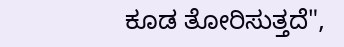ಕೂಡ ತೋರಿಸುತ್ತದೆ",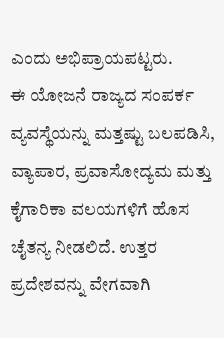ಎಂದು ಅಭಿಪ್ರಾಯಪಟ್ಟರು.
ಈ ಯೋಜನೆ ರಾಜ್ಯದ ಸಂಪರ್ಕ ವ್ಯವಸ್ಥೆಯನ್ನು ಮತ್ತಷ್ಟು ಬಲಪಡಿಸಿ, ವ್ಯಾಪಾರ, ಪ್ರವಾಸೋದ್ಯಮ ಮತ್ತು ಕೈಗಾರಿಕಾ ವಲಯಗಳಿಗೆ ಹೊಸ ಚೈತನ್ಯ ನೀಡಲಿದೆ. ಉತ್ತರ ಪ್ರದೇಶವನ್ನು ವೇಗವಾಗಿ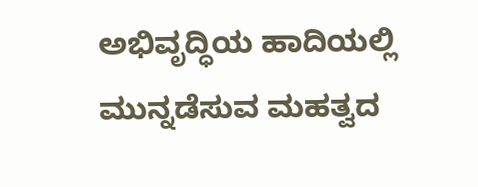ಅಭಿವೃದ್ಧಿಯ ಹಾದಿಯಲ್ಲಿ ಮುನ್ನಡೆಸುವ ಮಹತ್ವದ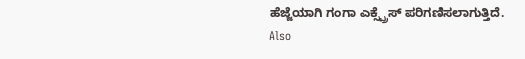ಹೆಜ್ಜೆಯಾಗಿ ಗಂಗಾ ಎಕ್ಸ್ಪ್ರೆಸ್ ಪರಿಗಣಿಸಲಾಗುತ್ತಿದೆ.
Also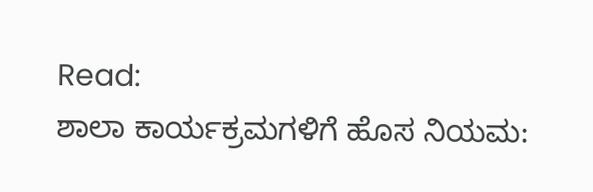Read:
ಶಾಲಾ ಕಾರ್ಯಕ್ರಮಗಳಿಗೆ ಹೊಸ ನಿಯಮ: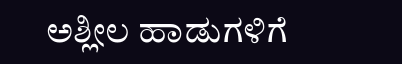ಅಶ್ಲೀಲ ಹಾಡುಗಳಿಗೆ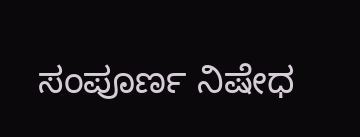ಸಂಪೂರ್ಣ ನಿಷೇಧ